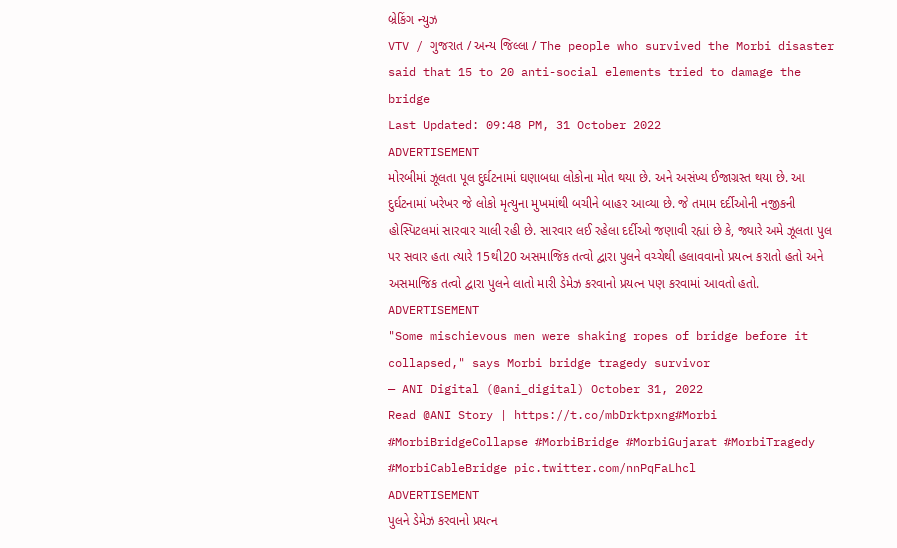બ્રેકિંગ ન્યુઝ
VTV / ગુજરાત / અન્ય જિલ્લા / The people who survived the Morbi disaster said that 15 to 20 anti-social elements tried to damage the bridge
Last Updated: 09:48 PM, 31 October 2022
ADVERTISEMENT
મોરબીમાં ઝૂલતા પૂલ દુર્ઘટનામાં ઘણાબધા લોકોના મોત થયા છે. અને અસંખ્ય ઈજાગ્રસ્ત થયા છે. આ દુર્ઘટનામાં ખરેખર જે લોકો મૃત્યુના મુખમાંથી બચીને બાહર આવ્યા છે. જે તમામ દર્દીઓની નજીકની હોસ્પિટલમાં સારવાર ચાલી રહી છે. સારવાર લઈ રહેલા દર્દીઓ જણાવી રહ્યાં છે કે, જ્યારે અમે ઝૂલતા પુલ પર સવાર હતા ત્યારે 15થી20 અસમાજિક તત્વો દ્વારા પુલને વચ્ચેથી હલાવવાનો પ્રયત્ન કરાતો હતો અને અસમાજિક તત્વો દ્વારા પુલને લાતો મારી ડેમેઝ કરવાનો પ્રયત્ન પણ કરવામાં આવતો હતો.
ADVERTISEMENT
"Some mischievous men were shaking ropes of bridge before it collapsed," says Morbi bridge tragedy survivor
— ANI Digital (@ani_digital) October 31, 2022
Read @ANI Story | https://t.co/mbDrktpxng#Morbi #MorbiBridgeCollapse #MorbiBridge #MorbiGujarat #MorbiTragedy #MorbiCableBridge pic.twitter.com/nnPqFaLhcl
ADVERTISEMENT
પુલને ડેમેઝ કરવાનો પ્રયત્ન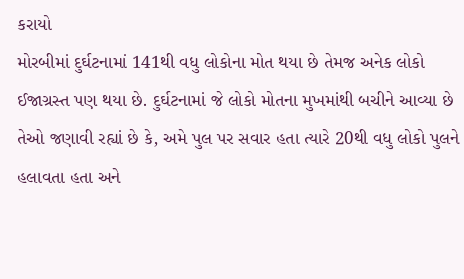કરાયો
મોરબીમાં દુર્ઘટનામાં 141થી વધુ લોકોના મોત થયા છે તેમજ અનેક લોકો ઈજાગ્રસ્ત પણ થયા છે. દુર્ઘટનામાં જે લોકો મોતના મુખમાંથી બચીને આવ્યા છે તેઓ જણાવી રહ્યાં છે કે, અમે પુલ પર સવાર હતા ત્યારે 20થી વધુ લોકો પુલને હલાવતા હતા અને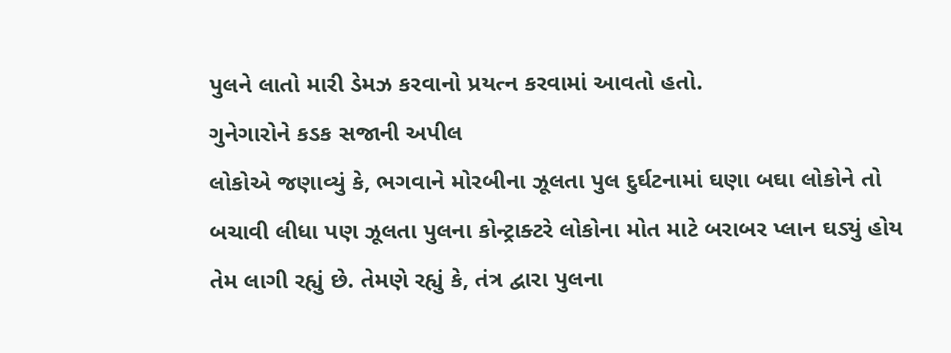પુલને લાતો મારી ડેમઝ કરવાનો પ્રયત્ન કરવામાં આવતો હતો.
ગુનેગારોને કડક સજાની અપીલ
લોકોએ જણાવ્યું કે, ભગવાને મોરબીના ઝૂલતા પુલ દુર્ઘટનામાં ઘણા બઘા લોકોને તો બચાવી લીધા પણ ઝૂલતા પુલના કોન્ટ્રાક્ટરે લોકોના મોત માટે બરાબર પ્લાન ઘડ્યું હોય તેમ લાગી રહ્યું છે. તેમણે રહ્યું કે, તંત્ર દ્વારા પુલના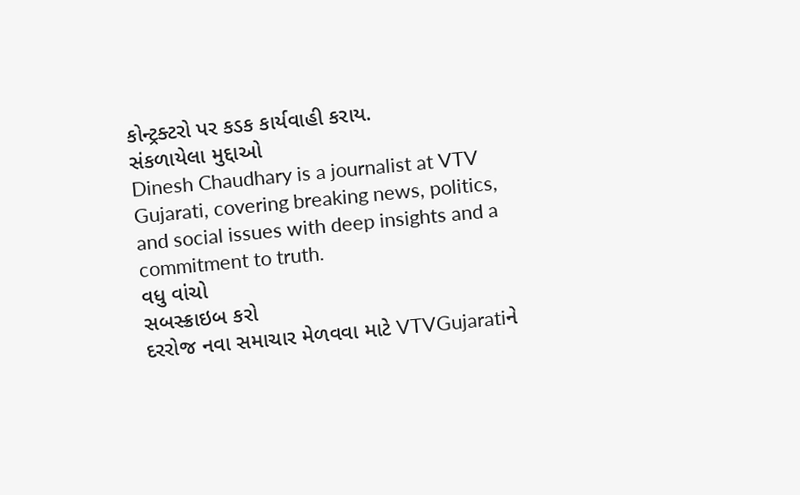કોન્ટ્રક્ટરો પર કડક કાર્યવાહી કરાય.
સંકળાયેલા મુદ્દાઓ
Dinesh Chaudhary is a journalist at VTV Gujarati, covering breaking news, politics, and social issues with deep insights and a commitment to truth.
વધુ વાંચો
સબસ્ક્રાઇબ કરો
દરરોજ નવા સમાચાર મેળવવા માટે VTVGujaratiને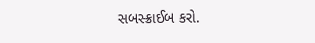સબસ્ક્રાઈબ કરો.